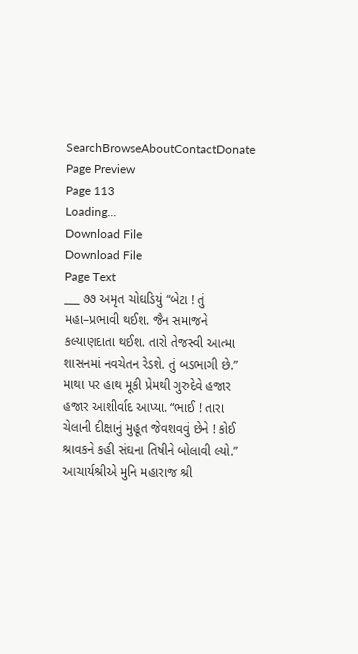SearchBrowseAboutContactDonate
Page Preview
Page 113
Loading...
Download File
Download File
Page Text
___ ૭૭ અમૃત ચોઘડિયું “બેટા ! તું મહા–પ્રભાવી થઈશ. જૈન સમાજને કલ્યાણદાતા થઈશ. તારો તેજસ્વી આત્મા શાસનમાં નવચેતન રેડશે. તું બડભાગી છે.” માથા પર હાથ મૂકી પ્રેમથી ગુરુદેવે હજાર હજાર આશીર્વાદ આપ્યા. “ભાઈ ! તારા ચેલાની દીક્ષાનું મુહૂત જેવશવવું છેને ! કોઈ શ્રાવકને કહી સંઘના તિષીને બોલાવી લ્યો.” આચાર્યશ્રીએ મુનિ મહારાજ શ્રી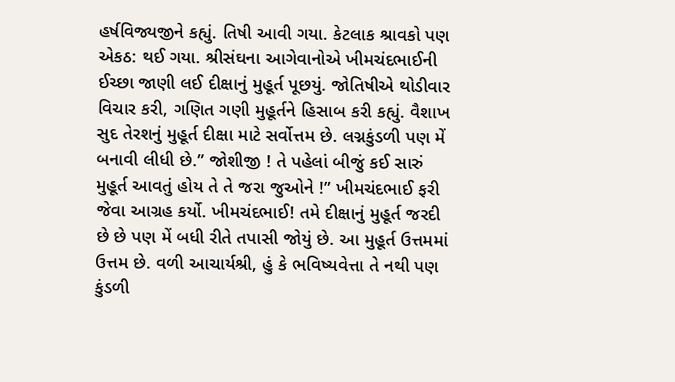હર્ષવિજ્યજીને કહ્યું. તિષી આવી ગયા. કેટલાક શ્રાવકો પણ એકઠ: થઈ ગયા. શ્રીસંઘના આગેવાનોએ ખીમચંદભાઈની ઈચ્છા જાણી લઈ દીક્ષાનું મુહૂર્ત પૂછયું. જોતિષીએ થોડીવાર વિચાર કરી, ગણિત ગણી મુહૂર્તને હિસાબ કરી કહ્યું. વૈશાખ સુદ તેરશનું મુહૂર્ત દીક્ષા માટે સર્વોત્તમ છે. લગ્નકુંડળી પણ મેં બનાવી લીધી છે.” જોશીજી ! તે પહેલાં બીજું કઈ સારું મુહૂર્ત આવતું હોય તે તે જરા જુઓને !” ખીમચંદભાઈ ફરી જેવા આગ્રહ કર્યો. ખીમચંદભાઈ! તમે દીક્ષાનું મુહૂર્ત જરદી છે છે પણ મેં બધી રીતે તપાસી જોયું છે. આ મુહૂર્ત ઉત્તમમાં ઉત્તમ છે. વળી આચાર્યશ્રી, હું કે ભવિષ્યવેત્તા તે નથી પણ કુંડળી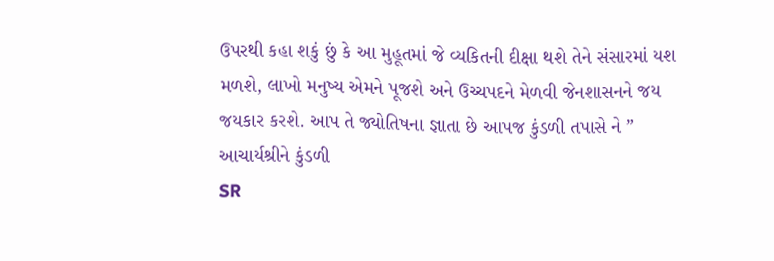ઉપરથી કહા શકું છું કે આ મુહૂતમાં જે વ્યકિતની દીક્ષા થશે તેને સંસારમાં યશ મળશે, લાખો મનુષ્ય એમને પૂજશે અને ઉચ્ચપદને મેળવી જેનશાસનને જય જયકાર કરશે. આપ તે જ્યોતિષના જ્ઞાતા છે આપજ કુંડળી તપાસે ને ” આચાર્યશ્રીને કુંડળી
SR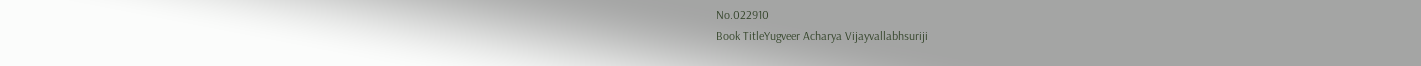No.022910
Book TitleYugveer Acharya Vijayvallabhsuriji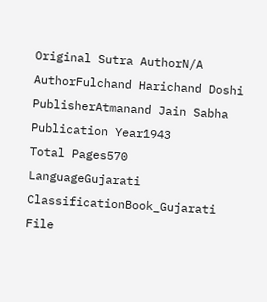Original Sutra AuthorN/A
AuthorFulchand Harichand Doshi
PublisherAtmanand Jain Sabha
Publication Year1943
Total Pages570
LanguageGujarati
ClassificationBook_Gujarati
File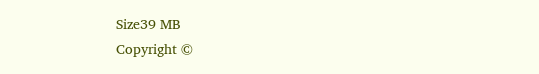Size39 MB
Copyright ©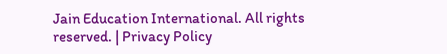Jain Education International. All rights reserved. | Privacy Policy